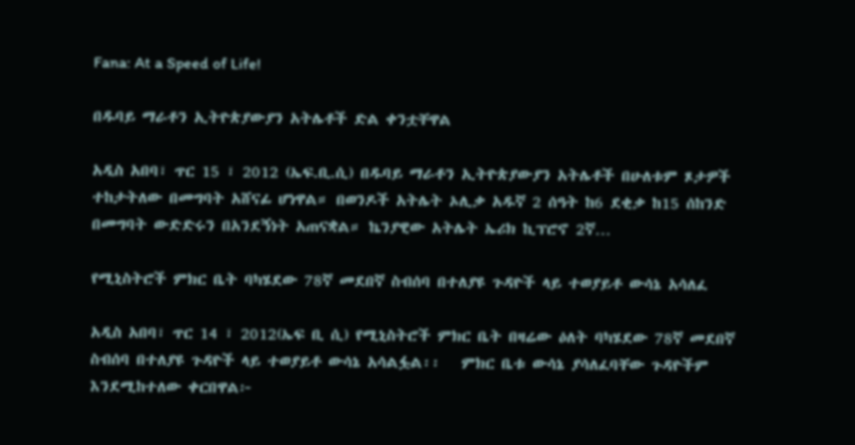Fana: At a Speed of Life!

በዱባይ ማራቶን ኢትዮጵያውያን አትሌቶች ድል ቀንቷቸዋል

አዲስ አበባ፣ ጥር 15 ፣ 2012 (ኤፍ.ቢ.ሲ) በዱባይ ማራቶን ኢትዮጵያውያን አትሌቶች በሁለቱም ጾታዎች ተከታትለው በመግባት አሸናፊ ሆነዋል። በወንዶች አትሌት ኦሊቃ አዱኛ 2 ሰዓት ከ6 ደቂቃ ከ15 ሰከንድ በመግባት ውድድሩን በአንደኝነት አጠናቋል። ኬንያዊው አትሌት ኤሪክ ኪፕሮኖ 2ኛ…

የሚኒስትሮች ምክር ቤት ባካሄደው 78ኛ መደበኛ ስብሰባ በተለያዩ ጉዳዮች ላይ ተወያይቶ ውሳኔ አሳለፈ

አዲስ አበባ፣ ጥር 14 ፣ 2012(ኤፍ ቢ ሲ) የሚኒስትሮች ምክር ቤት በዛሬው ዕለት ባካሄደው 78ኛ መደበኛ ስብሰባ በተለያዩ ጉዳዮች ላይ ተወያይቶ ውሳኔ አሳልፏል፡፡   ምክር ቤቱ ውሳኔ ያሳለፈባቸው ጉዳዮችም እንደሚከተለው ቀርበዋል፦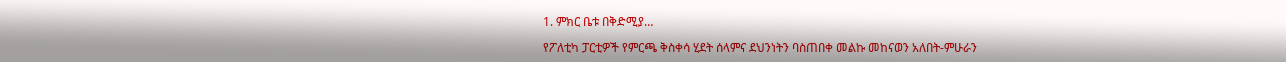1. ምክር ቤቱ በቅድሚያ…

የፖለቲካ ፓርቲዎች የምርጫ ቅስቀሳ ሂደት ሰላምና ደህንነትን ባስጠበቀ መልኩ መከናወን አለበት-ምሁራን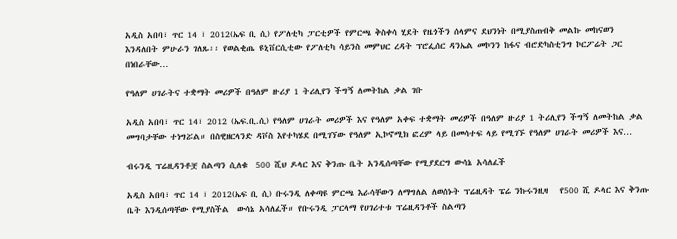አዲስ አበባ፣ ጥር 14 ፣ 2012(ኤፍ ቢ ሲ) የፖለቲካ ፓርቲዎች የምርጫ ቅስቀሳ ሂደት የዜጎችን ሰላምና ደህንነት በሚያስጠብቅ መልኩ መከናወን እንዳለበት ምሁራን ገለጹ፡፡ የወልቂጤ ዩኒቨርሲቲው የፖለቲካ ሳይንስ መምህር ረዳት ፕሮፌሰር ዳንኤል መኮንን ከፋና ብሮድካስቲንግ ኮርፖሬት ጋር በነበራቸው…

የዓለም ሀገራትና ተቋማት መሪዎች በዓለም ዙሪያ 1 ትሪሊየን ችግኝ ለመትከል ቃል ገቡ

አዲስ አበባ፣ ጥር 14፣ 2012 (ኤፍ.ቢ.ሲ) የዓለም ሀገራት መሪዎች እና የዓለም አቀፍ ተቋማት መሪዎች በዓለም ዙሪያ 1 ትሪሊየን ችግኝ ለመትከል ቃል መግባታቸው ተነግሯል። በስዊዘርላንድ ዳቮስ እየተካሄደ በሚገኘው የዓለም ኢኮኖሚክ ፎረም ላይ በመሳተፍ ላይ የሚገኙ የዓለም ሀገራት መሪዎች እና…

ብሩንዲ ፕሬዚዳንቶቿ ስልጣን ሲለቁ  500 ሺህ ዶላር እና ቅንጡ ቤት አንዲሰጣቸው የሚያደርግ ውሳኔ አሳለፈች

አዲስ አበባ፣ ጥር 14 ፣ 2012(ኤፍ ቢ ሲ) ቡሩንዲ ለቀጣዩ ምርጫ እራሳቸውን ለማግለል ለወሰኑት ፕሬዚዳት ፔሬ ንኩሩንዚዛ   የ500 ሺ ዶላር እና ቅንጡ ቤት እንዲሰጣቸው የሚያስችል  ውሳኔ አሳለፈች። የቡሩንዲ ፓርላማ የሀገሪተቱ ፕሬዚዳንቶች ስልጣን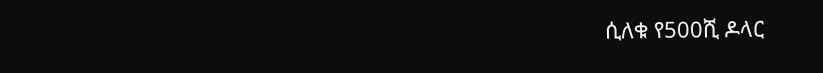ሲለቁ የ500ሺ ዶላር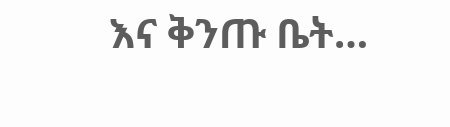እና ቅንጡ ቤት…